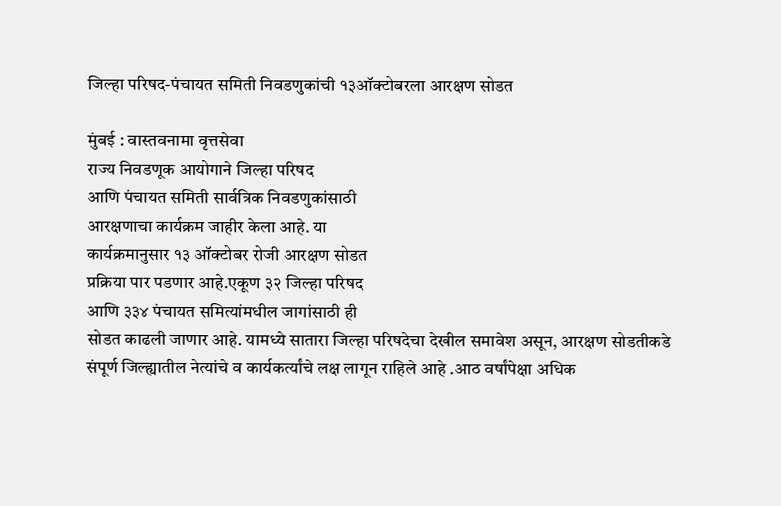जिल्हा परिषद-पंचायत समिती निवडणुकांची १३ऑक्टोबरला आरक्षण सोडत

मुंबई : वास्तवनामा वृत्तसेवा
राज्य निवडणूक आयोगाने जिल्हा परिषद
आणि पंचायत समिती सार्वत्रिक निवडणुकांसाठी
आरक्षणाचा कार्यक्रम जाहीर केला आहे. या
कार्यक्रमानुसार १३ ऑक्टोबर रोजी आरक्षण सोडत
प्रक्रिया पार पडणार आहे.एकूण ३२ जिल्हा परिषद
आणि ३३४ पंचायत समित्यांमधील जागांसाठी ही
सोडत काढली जाणार आहे. यामध्ये सातारा जिल्हा परिषदेचा देखील समावेश असून, आरक्षण सोडतीकडे संपूर्ण जिल्ह्यातील नेत्यांचे व कार्यकर्त्यांचे लक्ष लागून राहिले आहे .आठ वर्षांपेक्षा अधिक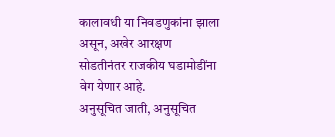कालावधी या निवडणुकांना झाला असून, अखेर आरक्षण सोडतीनंतर राजकीय घडामोडींना वेग येणार आहे.
अनुसूचित जाती, अनुसूचित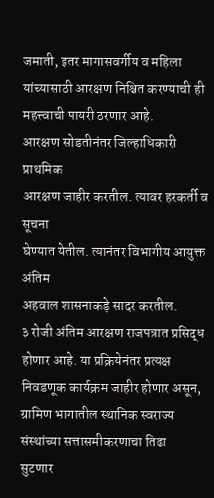जमाती, इतर मागासवर्गीय व महिला यांच्यासाठी आरक्षण निश्चित करण्याची ही महत्त्वाची पायरी ठरणार आहे.
आरक्षण सोडतीनंतर जिल्हाधिकारी प्राथमिक
आरक्षण जाहीर करतील. त्यावर हरकर्ती व सूचना
घेण्यात येतील. त्यानंतर विभागीय आयुक्त अंतिम
अहवाल शासनाकड़े सादर करतील.
३ रोजी अंतिम आरक्षण राजपत्रात प्रसिद्ध होणार आहे. या प्रक्रियेनंतर प्रत्यक्ष निवडणूक कार्यक्रम जाहीर होणार असून, ग्रामिण भागातील स्थानिक स्वराज्य संस्थांच्या सत्तासमीकरणाचा तिढा
सुटणार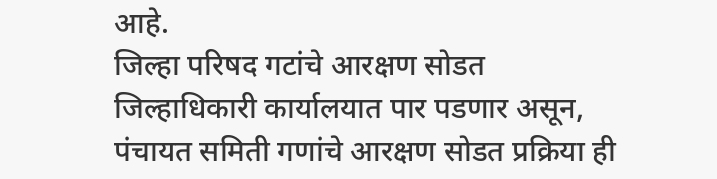आहे.
जिल्हा परिषद गटांचे आरक्षण सोडत जिल्हाधिकारी कार्यालयात पार पडणार असून, पंचायत समिती गणांचे आरक्षण सोडत प्रक्रिया ही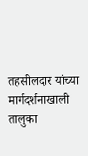तहसीलदार यांच्या मार्गदर्शनाखाली तालुका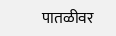पातळीवर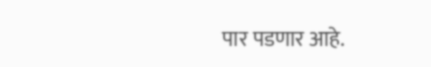पार पडणार आहे.